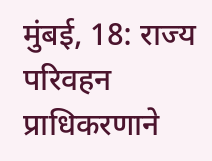मुंबई, 18: राज्य परिवहन प्राधिकरणाने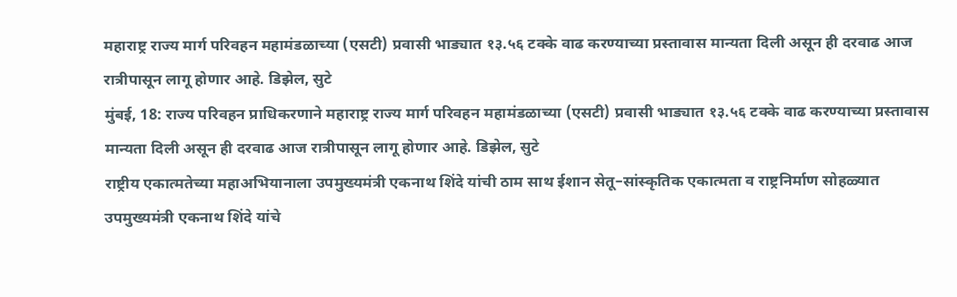महाराष्ट्र राज्य मार्ग परिवहन महामंडळाच्या (एसटी) प्रवासी भाड्यात १३.५६ टक्के वाढ करण्याच्या प्रस्तावास मान्यता दिली असून ही दरवाढ आज रात्रीपासून लागू होणार आहे. डिझेल, सुटे
मुंबई, 18: राज्य परिवहन प्राधिकरणाने महाराष्ट्र राज्य मार्ग परिवहन महामंडळाच्या (एसटी) प्रवासी भाड्यात १३.५६ टक्के वाढ करण्याच्या प्रस्तावास मान्यता दिली असून ही दरवाढ आज रात्रीपासून लागू होणार आहे. डिझेल, सुटे
राष्ट्रीय एकात्मतेच्या महाअभियानाला उपमुख्यमंत्री एकनाथ शिंदे यांची ठाम साथ ईशान सेतू–सांस्कृतिक एकात्मता व राष्ट्रनिर्माण सोहळ्यात उपमुख्यमंत्री एकनाथ शिंदे यांचे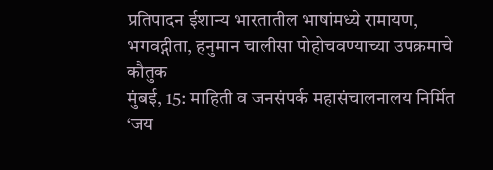प्रतिपादन ईशान्य भारतातील भाषांमध्ये रामायण, भगवद्गीता, हनुमान चालीसा पोहोचवण्याच्या उपक्रमाचे कौतुक
मुंबई, 15: माहिती व जनसंपर्क महासंचालनालय निर्मित ‘जय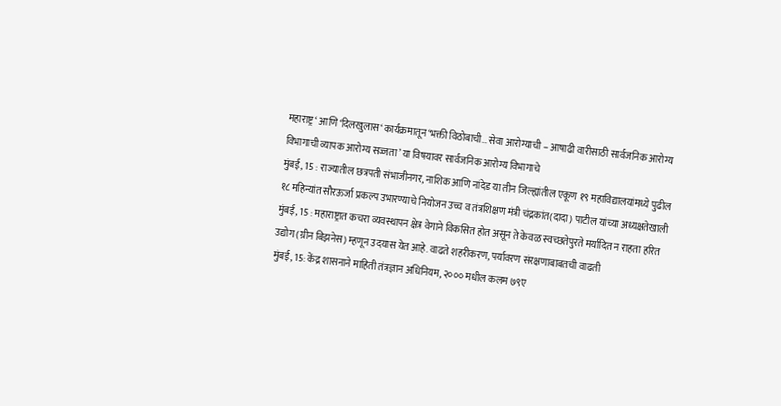महाराष्ट्र‘ आणि ‘दिलखुलास‘ कार्यक्रमातून ‘भक्ती विठोबाची… सेवा आरोग्याची – आषाढी वारीसाठी सार्वजनिक आरोग्य विभागाची व्यापक आरोग्य सज्जता’ या विषयावर सार्वजनिक आरोग्य विभागाचे
मुंबई, 15 : राज्यातील छत्रपती संभाजीनगर, नाशिक आणि नांदेड या तीन जिल्ह्यांतील एकूण १९ महाविद्यालयांमध्ये पुढील १८ महिन्यांत सौरऊर्जा प्रकल्प उभारण्याचे नियोजन उच्च व तंत्रशिक्षण मंत्री चंद्रकांत(दादा) पाटील यांच्या अध्यक्षतेखाली
मुंबई, 15 : महाराष्ट्रात कचरा व्यवस्थापन क्षेत्र वेगाने विकसित होत असून ते केवळ स्वच्छतेपुरते मर्यादित न राहता हरित उद्योग (ग्रीन बिझनेस) म्हणून उदयास येत आहे. वाढते शहरीकरण, पर्यावरण संरक्षणाबाबतची वाढती
मुंबई, 15: केंद्र शासनाने माहिती तंत्रज्ञान अधिनियम, २००० मधील कलम ७९ए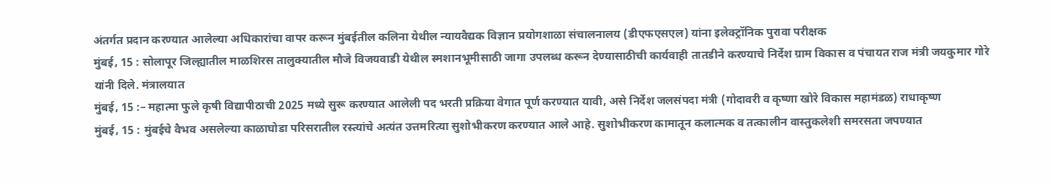अंतर्गत प्रदान करण्यात आलेल्या अधिकारांचा वापर करून मुंबईतील कलिना येथील न्यायवैद्यक विज्ञान प्रयोगशाळा संचालनालय (डीएफएसएल) यांना इलेक्ट्रॉनिक पुरावा परीक्षक
मुंबई, 15 : सोलापूर जिल्ह्यातील माळशिरस तालुक्यातील मौजे विजयवाडी येथील स्मशानभूमीसाठी जागा उपलब्ध करून देण्यासाठीची कार्यवाही तातडीने करण्याचे निर्देश ग्राम विकास व पंचायत राज मंत्री जयकुमार गोरे यांनी दिले. मंत्रालयात
मुंबई, 15 :– महात्मा फुले कृषी विद्यापीठाची 2025 मध्ये सुरू करण्यात आलेली पद भरती प्रक्रिया वेगात पूर्ण करण्यात यावी, असे निर्देश जलसंपदा मंत्री (गोदावरी व कृष्णा खोरे विकास महामंडळ) राधाकृष्ण
मुंबई, 15 : मुंबईचे वैभव असलेल्या काळाघोडा परिसरातील रस्त्यांचे अत्यंत उत्तमरित्या सुशोभीकरण करण्यात आले आहे. सुशोभीकरण कामातून कलात्मक व तत्कालीन वास्तुकलेशी समरसता जपण्यात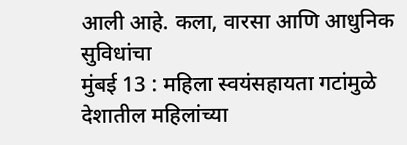आली आहे. कला, वारसा आणि आधुनिक सुविधांचा
मुंबई 13 : महिला स्वयंसहायता गटांमुळे देशातील महिलांच्या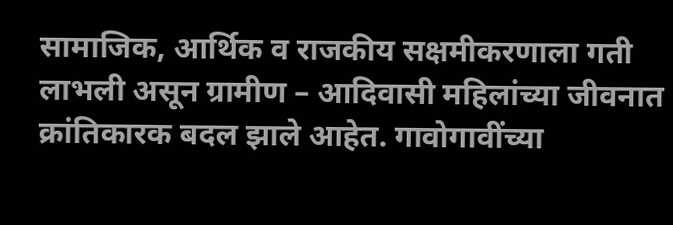सामाजिक, आर्थिक व राजकीय सक्षमीकरणाला गती लाभली असून ग्रामीण – आदिवासी महिलांच्या जीवनात क्रांतिकारक बदल झाले आहेत. गावोगावींच्या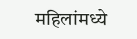महिलांमध्ये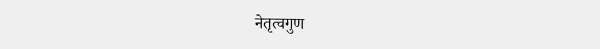नेतृत्वगुण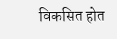विकसित होत